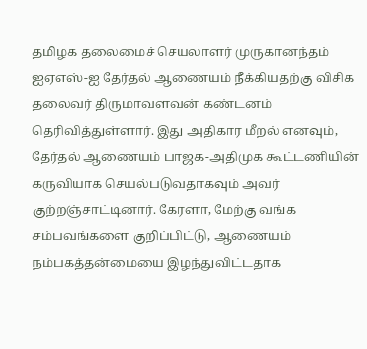தமிழக தலைமைச் செயலாளர் முருகானந்தம் ஐஏஎஸ்-ஐ தேர்தல் ஆணையம் நீக்கியதற்கு விசிக தலைவர் திருமாவளவன் கண்டனம் தெரிவித்துள்ளார். இது அதிகார மீறல் எனவும், தேர்தல் ஆணையம் பாஜக-அதிமுக கூட்டணியின் கருவியாக செயல்படுவதாகவும் அவர் குற்றஞ்சாட்டினார். கேரளா, மேற்கு வங்க சம்பவங்களை குறிப்பிட்டு, ஆணையம் நம்பகத்தன்மையை இழந்துவிட்டதாக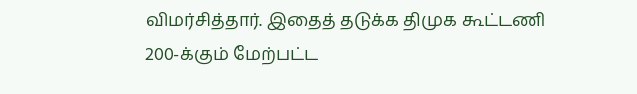விமர்சித்தார். இதைத் தடுக்க திமுக கூட்டணி 200-க்கும் மேற்பட்ட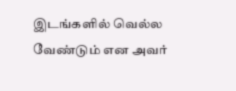இடங்களில் வெல்ல வேண்டும் என அவர்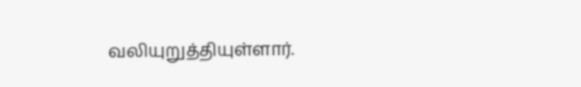வலியுறுத்தியுள்ளார்.